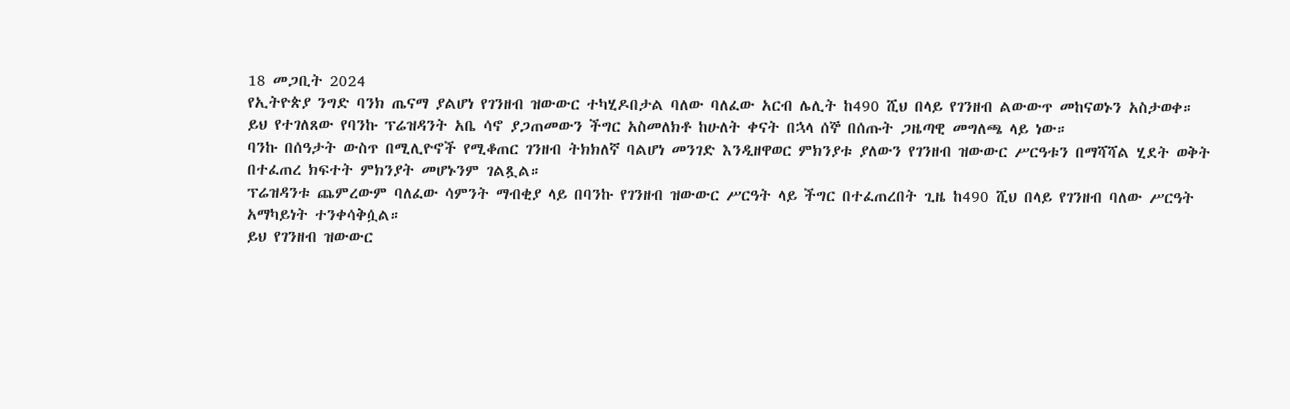18 መጋቢት 2024
የኢትዮጵያ ንግድ ባንክ ጤናማ ያልሆነ የገንዘብ ዝውውር ተካሂዶበታል ባለው ባለፈው አርብ ሌሊት ከ490 ሺህ በላይ የገንዘብ ልውውጥ መከናወኑን አስታወቀ።
ይህ የተገለጸው የባንኩ ፕሬዝዳንት አቤ ሳኖ ያጋጠመውን ችግር አስመለክቶ ከሁለት ቀናት በኋላ ሰኞ በሰጡት ጋዜጣዊ መግለጫ ላይ ነው።
ባንኩ በሰዓታት ውስጥ በሚሊዮኖች የሚቆጠር ገንዘብ ትክክለኛ ባልሆነ መንገድ እንዲዘዋወር ምክንያቱ ያለውን የገንዘብ ዝውውር ሥርዓቱን በማሻሻል ሂደት ወቅት በተፈጠረ ክፍተት ምክንያት መሆኑንም ገልጿል።
ፕሬዝዳንቱ ጨምረውም ባለፈው ሳምንት ማብቂያ ላይ በባንኩ የገንዘብ ዝውውር ሥርዓት ላይ ችግር በተፈጠረበት ጊዜ ከ490 ሺህ በላይ የገንዘብ ባለው ሥርዓት አማካይነት ተንቀሳቅሷል።
ይህ የገንዘብ ዝውውር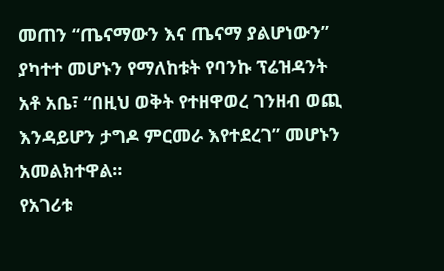መጠን “ጤናማውን እና ጤናማ ያልሆነውን” ያካተተ መሆኑን የማለከቱት የባንኩ ፕሬዝዳንት አቶ አቤ፣ “በዚህ ወቅት የተዘዋወረ ገንዘብ ወጪ እንዳይሆን ታግዶ ምርመራ እየተደረገ” መሆኑን አመልክተዋል።
የአገሪቱ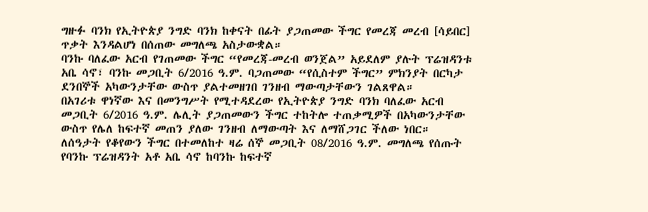ግዙፉ ባንክ የኢትዮጵያ ንግድ ባንክ ከቀናት በፊት ያጋጠመው ችግር የመረጃ መረብ [ሳይበር] ጥቃት እንዳልሆነ በሰጠው መግለጫ አስታውቋል።
ባንኩ ባለፈው አርብ የገጠመው ችግር “የመረጃ-መረብ ወንጀል” አይደለም ያሉት ፕሬዝዳንቱ አቤ ሳኖ፣ ባንኩ መጋቢት 6/2016 ዓ.ም. ባጋጠመው “የሲስተም ችግር” ምክንያት በርካታ ደንበኞች አካውንታቸው ውስጥ ያልተመዘገበ ገንዘብ ማውጣታቸውን ገልጸዋል።
በአገሪቱ ዋነኛው እና በመንግሥት የሚተዳደረው የኢትዮጵያ ንግድ ባንክ ባለፈው አርብ መጋቢት 6/2016 ዓ.ም. ሌሊት ያጋጠመውን ችግር ተከትሎ ተጠቃሚዎች በአካውንታቸው ውስጥ የሌለ ከፍተኛ መጠን ያለው ገንዘብ ለማውጣት እና ለማሸጋገር ችለው ነበር።
ለሰዓታት የቆየውን ችግር በተመለከተ ዛሬ ሰኞ መጋቢት 08/2016 ዓ.ም. መግለጫ የሰጡት የባንኩ ፕሬዝዳንት አቶ አቤ ሳኖ ከባንኩ ከፍተኛ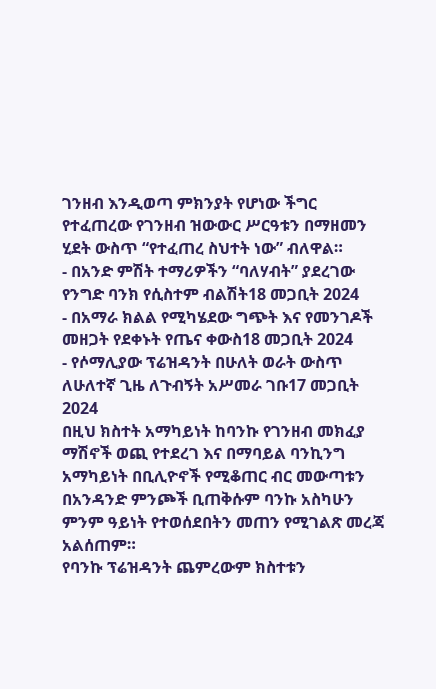ገንዘብ እንዲወጣ ምክንያት የሆነው ችግር የተፈጠረው የገንዘብ ዝውውር ሥርዓቱን በማዘመን ሂደት ውስጥ “የተፈጠረ ስህተት ነው” ብለዋል።
- በአንድ ምሽት ተማሪዎችን “ባለሃብት” ያደረገው የንግድ ባንክ የሲስተም ብልሽት18 መጋቢት 2024
- በአማራ ክልል የሚካሄደው ግጭት እና የመንገዶች መዘጋት የደቀኑት የጤና ቀውስ18 መጋቢት 2024
- የሶማሊያው ፕሬዝዳንት በሁለት ወራት ውስጥ ለሁለተኛ ጊዜ ለጉብኝት አሥመራ ገቡ17 መጋቢት 2024
በዚህ ክስተት አማካይነት ከባንኩ የገንዘብ መክፈያ ማሽኖች ወጪ የተደረገ እና በማባይል ባንኪንግ አማካይነት በቢሊዮኖች የሚቆጠር ብር መውጣቱን በአንዳንድ ምንጮች ቢጠቅሱም ባንኩ አስካሁን ምንም ዓይነት የተወሰደበትን መጠን የሚገልጽ መረጃ አልሰጠም።
የባንኩ ፕሬዝዳንት ጨምረውም ክስተቱን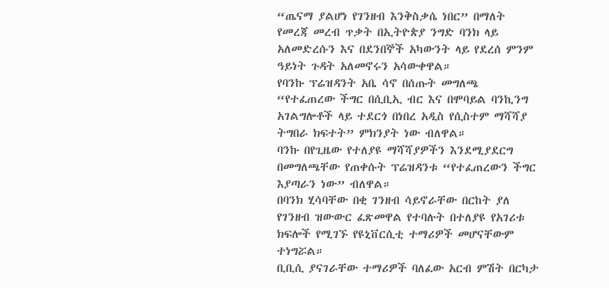“ጤናማ ያልሆነ የገንዘብ እንቅስቃሴ ነበር” በማለት የመረጃ መረብ ጥቃት በኢትዮጵያ ንግድ ባንክ ላይ አለመድረሱን እና በደንበኞች አካውንት ላይ የደረሰ ምንም ዓይነት ጉዳት አለመኖሩን አሳውቀዋል።
የባንኩ ፕሬዝዳንት አቤ ሳኖ በሰጡት መግለጫ “የተፈጠረው ችግር በሲቢኢ ብር እና በሞባይል ባንኪንግ አገልግሎቶች ላይ ተደርጎ በነበረ አዲስ የሲስተም ማሻሻያ ትግበራ ክፍተት” ምክንያት ነው ብለዋል።
ባንኩ በየጊዜው የተለያዩ ማሻሻያዎችን እንደሚያደርግ በመግለጫቸው የጠቀሱት ፕሬዝዳንቱ “የተፈጠረውን ችግር እያጣራን ነው” ብለዋል።
በባንክ ሂሳባቸው በቂ ገንዘብ ሳይኖራቸው በርከት ያለ የገንዘብ ዝውውር ፈጽመዋል የተባሉት በተለያዩ የአገሪቱ ክፍሎች የሚገኙ የዩኒቨርሲቲ ተማሪዎች መሆናቸውም ተነግሯል።
ቢቢሲ ያናገራቸው ተማሪዎች ባለፈው አርብ ምሽት በርካታ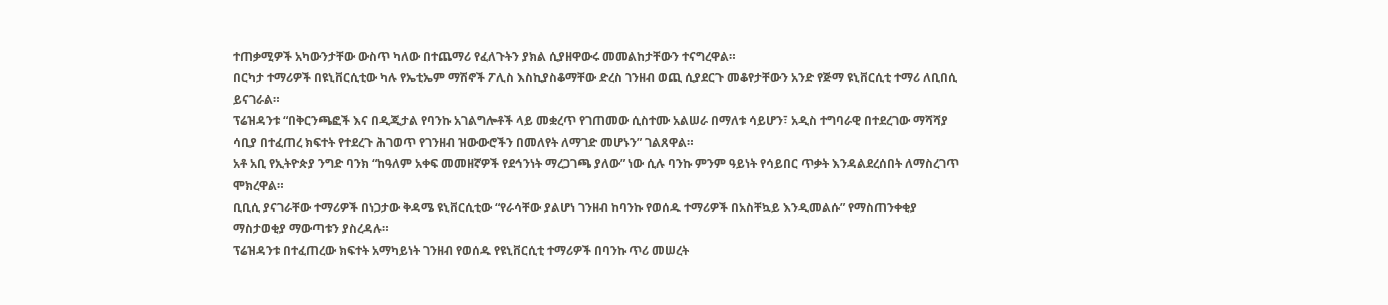ተጠቃሚዎች አካውንታቸው ውስጥ ካለው በተጨማሪ የፈለጉትን ያክል ሲያዘዋውሩ መመልከታቸውን ተናግረዋል።
በርካታ ተማሪዎች በዩኒቨርሲቲው ካሉ የኤቲኤም ማሽኖች ፖሊስ እስኪያስቆማቸው ድረስ ገንዘብ ወጪ ሲያደርጉ መቆየታቸውን አንድ የጅማ ዩኒቨርሲቲ ተማሪ ለቢበሲ ይናገራል።
ፕሬዝዳንቱ “በቅርንጫፎች እና በዲጂታል የባንኩ አገልግሎቶች ላይ መቋረጥ የገጠመው ሲስተሙ አልሠራ በማለቱ ሳይሆን፣ አዲስ ተግባራዊ በተደረገው ማሻሻያ ሳቢያ በተፈጠረ ክፍተት የተደረጉ ሕገወጥ የገንዘብ ዝውውሮችን በመለየት ለማገድ መሆኑን” ገልጸዋል።
አቶ አቢ የኢትዮጵያ ንግድ ባንክ “ከዓለም አቀፍ መመዘኛዎች የደኅንነት ማረጋገጫ ያለው” ነው ሲሉ ባንኩ ምንም ዓይነት የሳይበር ጥቃት እንዳልደረሰበት ለማስረገጥ ሞክረዋል።
ቢቢሲ ያናገራቸው ተማሪዎች በነጋታው ቅዳሜ ዩኒቨርሲቲው “የራሳቸው ያልሆነ ገንዘብ ከባንኩ የወሰዱ ተማሪዎች በአስቸኳይ እንዲመልሱ” የማስጠንቀቂያ ማስታወቂያ ማውጣቱን ያስረዳሉ።
ፕሬዝዳንቱ በተፈጠረው ክፍተት አማካይነት ገንዘብ የወሰዱ የዩኒቨርሲቲ ተማሪዎች በባንኩ ጥሪ መሠረት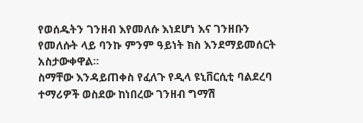የወሰዱትን ገንዘብ እየመለሱ እነደሆነ እና ገንዘቡን የመለሱት ላይ ባንኩ ምንም ዓይነት ክስ እንደማይመሰርት አስታውቀዋል።
ስማቸው እንዳይጠቀስ የፈለጉ የዲላ ዩኒቨርሲቲ ባልደረባ ተማሪዎች ወስደው ከነበረው ገንዘብ ግማሽ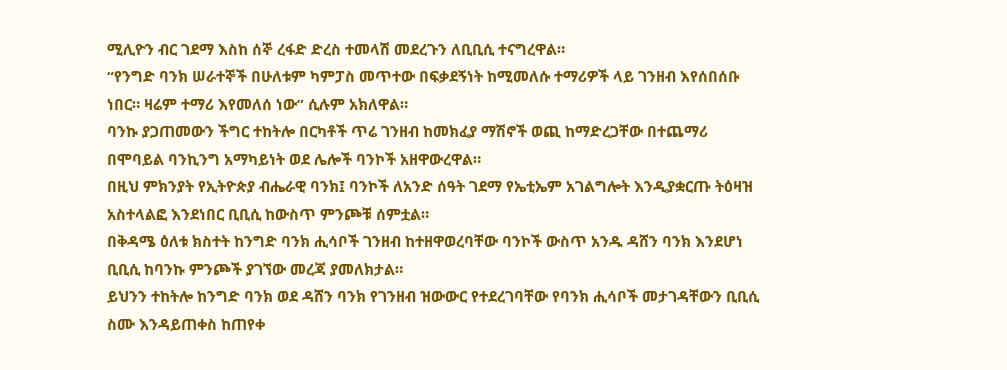ሚሊዮን ብር ገደማ እስከ ሰኞ ረፋድ ድረስ ተመላሽ መደረጉን ለቢቢሲ ተናግረዋል።
“የንግድ ባንክ ሠራተኞች በሁለቱም ካምፓስ መጥተው በፍቃደኝነት ከሚመለሱ ተማሪዎች ላይ ገንዘብ እየሰበሰቡ ነበር። ዛሬም ተማሪ እየመለሰ ነው” ሲሉም አክለዋል።
ባንኩ ያጋጠመውን ችግር ተከትሎ በርካቶች ጥሬ ገንዘብ ከመክፈያ ማሽኖች ወጪ ከማድረጋቸው በተጨማሪ በሞባይል ባንኪንግ አማካይነት ወደ ሌሎች ባንኮች አዘዋውረዋል።
በዚህ ምክንያት የኢትዮጵያ ብሔራዊ ባንክ፤ ባንኮች ለአንድ ሰዓት ገደማ የኤቲኤም አገልግሎት እንዲያቋርጡ ትዕዛዝ አስተላልፎ እንደነበር ቢቢሲ ከውስጥ ምንጮቹ ሰምቷል።
በቅዳሜ ዕለቱ ክስተት ከንግድ ባንክ ሒሳቦች ገንዘብ ከተዘዋወረባቸው ባንኮች ውስጥ አንዱ ዳሸን ባንክ እንደሆነ ቢቢሲ ከባንኩ ምንጮች ያገኘው መረጃ ያመለክታል።
ይህንን ተከትሎ ከንግድ ባንክ ወደ ዳሸን ባንክ የገንዘብ ዝውውር የተደረገባቸው የባንክ ሒሳቦች መታገዳቸውን ቢቢሲ ስሙ እንዳይጠቀስ ከጠየቀ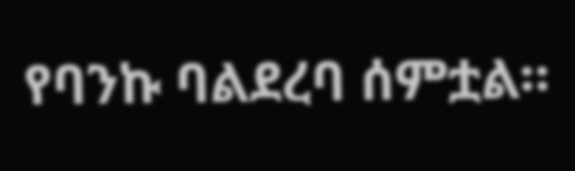የባንኩ ባልደረባ ሰምቷል።